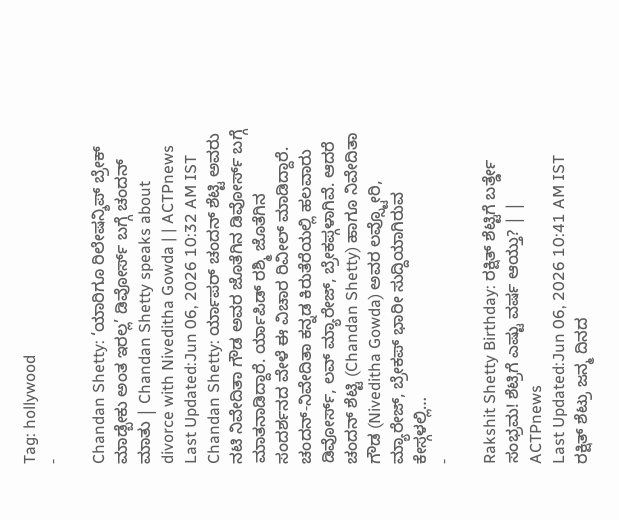Tag: hollywood
-

Chandan Shetty: ‘ಯಾರಿಗೂ ರಿಲೇಷನ್ಶಿಪ್ ಬ್ರೇಕ್ ಮಾಡ್ಬೇಕು ಅಂತ ಇರಲ್ಲ’ ಡಿವೋರ್ಸ್ ಬಗ್ಗೆ ಚಂದನ್ ಮಾತು | Chandan Shetty speaks about divorce with Niveditha Gowda | | ACTPnews
Last Updated:Jun 06, 2026 10:32 AM IST Chandan Shetty: ರ್ಯಾಪರ್ ಚಂದನ್ ಶೆಟ್ಟಿ ಅವರು ನಟಿ ನಿವೇದಿತಾ ಗೌಡ ಅವರ ಜೊತೆಗಿನ ಡಿವೋರ್ಸ್ ಬಗ್ಗೆ ಮಾತನಾಡಿದ್ದಾರೆ. ರ್ಯಾಪಿಡ್ ರಶ್ಮಿ ಜೊತೆಗಿನ ಸಂದರ್ಶನದ ವೇಳೆ ಈ ವಿಚಾರ ರಿವೀಲ್ ಮಾಡಿದ್ದಾರೆ. ಚಂದನ್-ನಿವೇದಿತಾ ಕನ್ನಡ ಕಿರುತೆರೆಯಲ್ಲಿ ಹಲವಾರು ಡಿವೋರ್ಸ್, ಲವ್ ಮ್ಯಾರೇಜ್, ಬ್ರೇಕಪ್ಗಳಾಗಿವೆ. ಆದರೆ ಚಂದನ್ ಶೆಟ್ಟಿ (Chandan Shetty) ಹಾಗೂ ನಿವೇದಿತಾ ಗೌಡ (Niveditha Gowda) ಅವರ ಲವ್ಸ್ಟೋರಿ, ಮ್ಯಾರೇಜ್, ಬ್ರೇಕಪ್ ಭಾರೀ ಸುದ್ದಿಯಾಗಿರುವ ಕೇಸ್ಗಳಲ್ಲಿ…
-

Rakshit Shetty Birthday: ರಕ್ಷಿತ್ ಶೆಟ್ಟಿಗೆ ಬರ್ತ್ಡೇ ಸಂಭ್ರಮ! ಶೆಟ್ರಿಗೆ ಎಷ್ಟು ವರ್ಷ ಆಯ್ತು? | | ACTPnews
Last Updated:Jun 06, 2026 10:41 AM IST ರಕ್ಷಿತ್ ಶೆಟ್ರು ಜನ್ಮ ದಿನದ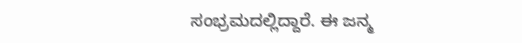ಸಂಭ್ರಮದಲ್ಲಿದ್ದಾರೆ. ಈ ಜನ್ಮ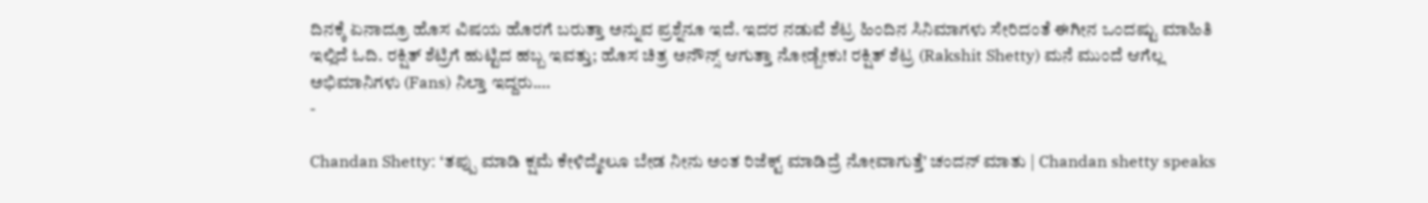ದಿನಕ್ಕೆ ಏನಾದ್ರೂ ಹೊಸ ವಿಷಯ ಹೊರಗೆ ಬರುತ್ತಾ ಅನ್ನುವ ಪ್ರಶ್ನೆನೂ ಇದೆ. ಇದರ ನಡುವೆ ಶೆಟ್ರ ಹಿಂದಿನ ಸಿನಿಮಾಗಳು ಸೇರಿದಂತೆ ಈಗೀನ ಒಂದಷ್ಟು ಮಾಹಿತಿ ಇಲ್ಲಿದೆ ಓದಿ. ರಕ್ಷಿತ್ ಶೆಟ್ರಿಗೆ ಹುಟ್ಟಿದ ಹಬ್ಬ ಇವತ್ತು; ಹೊಸ ಚಿತ್ರ ಅನೌನ್ಸ್ ಆಗುತ್ತಾ ನೋಡ್ಬೇಕು! ರಕ್ಷಿತ್ ಶೆಟ್ರ (Rakshit Shetty) ಮನೆ ಮುಂದೆ ಆಗೆಲ್ಲ ಅಭಿಮಾನಿಗಳು (Fans) ನಿಲ್ತಾ ಇದ್ದರು.…
-

Chandan Shetty: ‘ತಪ್ಪು ಮಾಡಿ ಕ್ಷಮೆ ಕೇಳಿದ್ಮೇಲೂ ಬೇಡ ನೀನು ಅಂತ ರಿಜೆಕ್ಟ್ ಮಾಡಿದ್ರೆ ನೋವಾಗುತ್ತೆ’ ಚಂದನ್ ಮಾತು | Chandan shetty speaks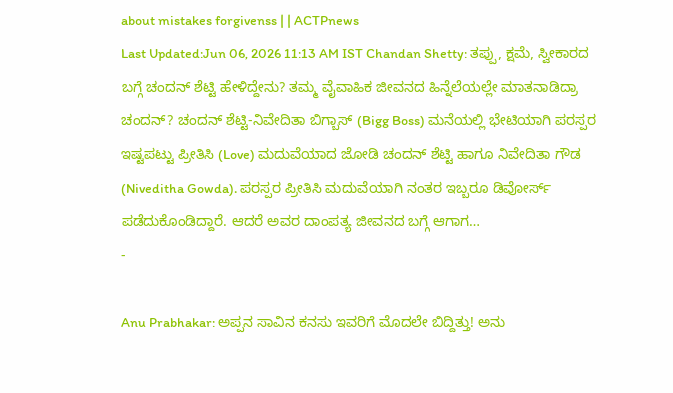about mistakes forgivenss | | ACTPnews
Last Updated:Jun 06, 2026 11:13 AM IST Chandan Shetty: ತಪ್ಪು, ಕ್ಷಮೆ, ಸ್ವೀಕಾರದ ಬಗ್ಗೆ ಚಂದನ್ ಶೆಟ್ಟಿ ಹೇಳಿದ್ದೇನು? ತಮ್ಮ ವೈವಾಹಿಕ ಜೀವನದ ಹಿನ್ನೆಲೆಯಲ್ಲೇ ಮಾತನಾಡಿದ್ರಾ ಚಂದನ್? ಚಂದನ್ ಶೆಟ್ಟಿ-ನಿವೇದಿತಾ ಬಿಗ್ಬಾಸ್ (Bigg Boss) ಮನೆಯಲ್ಲಿ ಭೇಟಿಯಾಗಿ ಪರಸ್ಪರ ಇಷ್ಟಪಟ್ಟು ಪ್ರೀತಿಸಿ (Love) ಮದುವೆಯಾದ ಜೋಡಿ ಚಂದನ್ ಶೆಟ್ಟಿ ಹಾಗೂ ನಿವೇದಿತಾ ಗೌಡ (Niveditha Gowda). ಪರಸ್ಪರ ಪ್ರೀತಿಸಿ ಮದುವೆಯಾಗಿ ನಂತರ ಇಬ್ಬರೂ ಡಿವೋರ್ಸ್ ಪಡೆದುಕೊಂಡಿದ್ದಾರೆ. ಆದರೆ ಅವರ ದಾಂಪತ್ಯ ಜೀವನದ ಬಗ್ಗೆ ಆಗಾಗ…
-

Anu Prabhakar: ಅಪ್ಪನ ಸಾವಿನ ಕನಸು ಇವರಿಗೆ ಮೊದಲೇ ಬಿದ್ದಿತ್ತು! ಅನು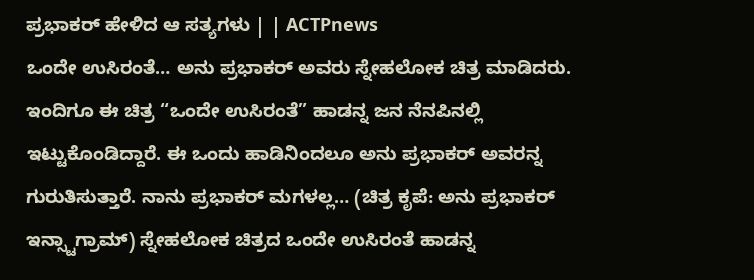ಪ್ರಭಾಕರ್ ಹೇಳಿದ ಆ ಸತ್ಯಗಳು | | ACTPnews
ಒಂದೇ ಉಸಿರಂತೆ… ಅನು ಪ್ರಭಾಕರ್ ಅವರು ಸ್ನೇಹಲೋಕ ಚಿತ್ರ ಮಾಡಿದರು. ಇಂದಿಗೂ ಈ ಚಿತ್ರ “ಒಂದೇ ಉಸಿರಂತೆ” ಹಾಡನ್ನ ಜನ ನೆನಪಿನಲ್ಲಿ ಇಟ್ಟುಕೊಂಡಿದ್ದಾರೆ. ಈ ಒಂದು ಹಾಡಿನಿಂದಲೂ ಅನು ಪ್ರಭಾಕರ್ ಅವರನ್ನ ಗುರುತಿಸುತ್ತಾರೆ. ನಾನು ಪ್ರಭಾಕರ್ ಮಗಳಲ್ಲ… (ಚಿತ್ರ ಕೃಪೆ: ಅನು ಪ್ರಭಾಕರ್ ಇನ್ಸ್ಟಾಗ್ರಾಮ್) ಸ್ನೇಹಲೋಕ ಚಿತ್ರದ ಒಂದೇ ಉಸಿರಂತೆ ಹಾಡನ್ನ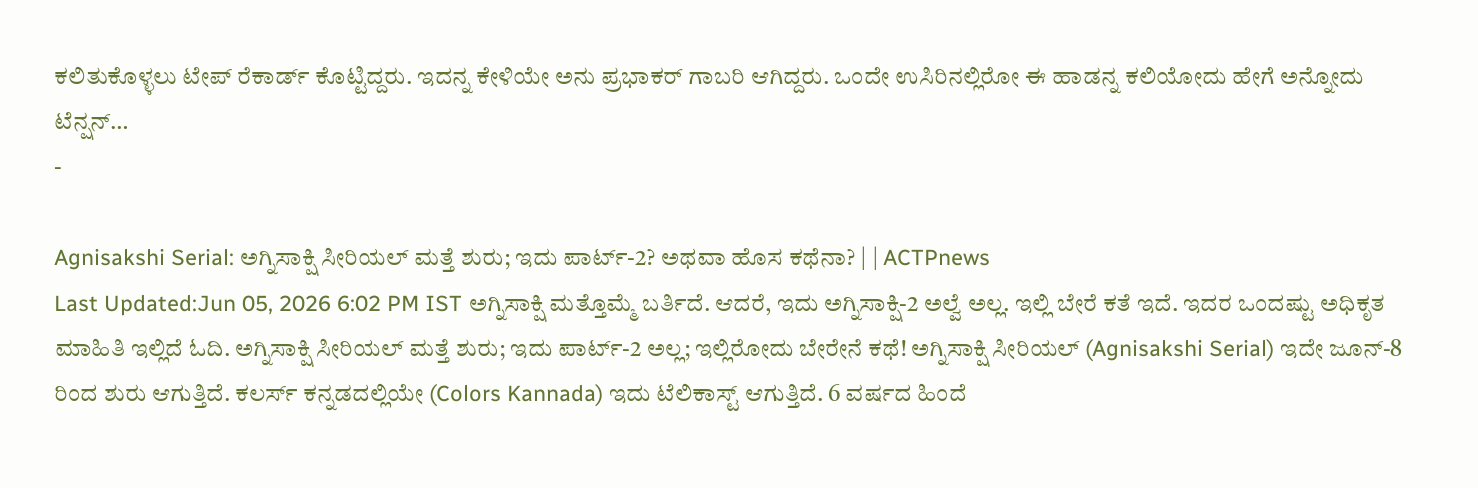ಕಲಿತುಕೊಳ್ಳಲು ಟೇಪ್ ರೆಕಾರ್ಡ್ ಕೊಟ್ಟಿದ್ದರು. ಇದನ್ನ ಕೇಳಿಯೇ ಅನು ಪ್ರಭಾಕರ್ ಗಾಬರಿ ಆಗಿದ್ದರು. ಒಂದೇ ಉಸಿರಿನಲ್ಲಿರೋ ಈ ಹಾಡನ್ನ ಕಲಿಯೋದು ಹೇಗೆ ಅನ್ನೋದು ಟೆನ್ಷನ್…
-

Agnisakshi Serial: ಅಗ್ನಿಸಾಕ್ಷಿ ಸೀರಿಯಲ್ ಮತ್ತೆ ಶುರು; ಇದು ಪಾರ್ಟ್-2? ಅಥವಾ ಹೊಸ ಕಥೆನಾ? | | ACTPnews
Last Updated:Jun 05, 2026 6:02 PM IST ಅಗ್ನಿಸಾಕ್ಷಿ ಮತ್ತೊಮ್ಮೆ ಬರ್ತಿದೆ. ಆದರೆ, ಇದು ಅಗ್ನಿಸಾಕ್ಷಿ-2 ಅಲ್ವೆ ಅಲ್ಲ. ಇಲ್ಲಿ ಬೇರೆ ಕತೆ ಇದೆ. ಇದರ ಒಂದಷ್ಟು ಅಧಿಕೃತ ಮಾಹಿತಿ ಇಲ್ಲಿದೆ ಓದಿ. ಅಗ್ನಿಸಾಕ್ಷಿ ಸೀರಿಯಲ್ ಮತ್ತೆ ಶುರು; ಇದು ಪಾರ್ಟ್-2 ಅಲ್ಲ; ಇಲ್ಲಿರೋದು ಬೇರೇನೆ ಕಥೆ! ಅಗ್ನಿಸಾಕ್ಷಿ ಸೀರಿಯಲ್ (Agnisakshi Serial) ಇದೇ ಜೂನ್-8 ರಿಂದ ಶುರು ಆಗುತ್ತಿದೆ. ಕಲರ್ಸ್ ಕನ್ನಡದಲ್ಲಿಯೇ (Colors Kannada) ಇದು ಟೆಲಿಕಾಸ್ಟ್ ಆಗುತ್ತಿದೆ. 6 ವರ್ಷದ ಹಿಂದೆ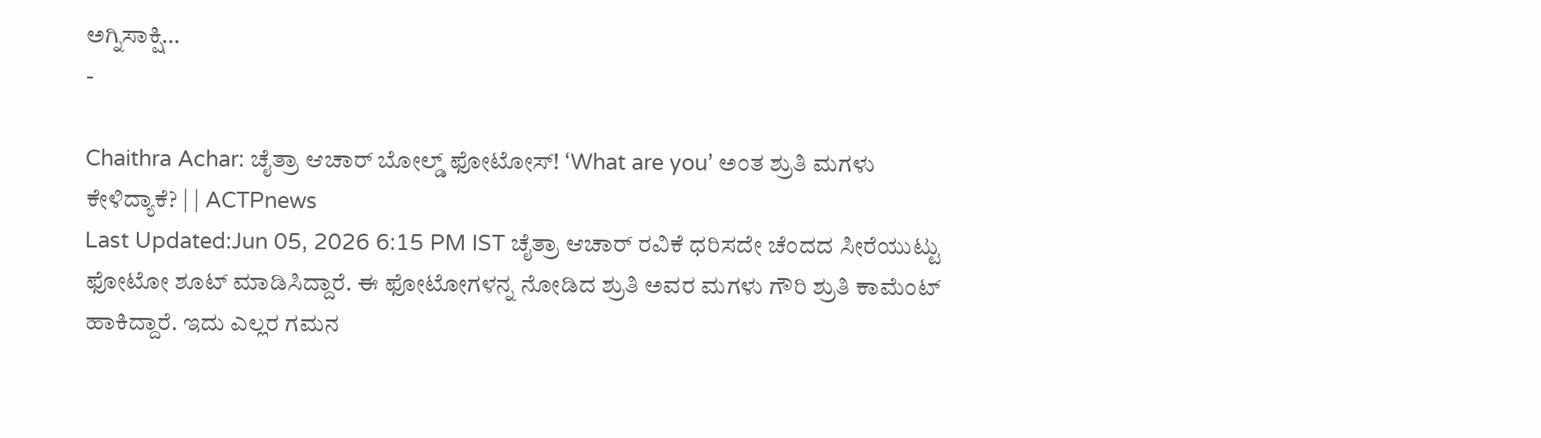ಅಗ್ನಿಸಾಕ್ಷಿ…
-

Chaithra Achar: ಚೈತ್ರಾ ಆಚಾರ್ ಬೋಲ್ಡ್ ಫೋಟೋಸ್! ‘What are you’ ಅಂತ ಶ್ರುತಿ ಮಗಳು ಕೇಳಿದ್ಯಾಕೆ? | | ACTPnews
Last Updated:Jun 05, 2026 6:15 PM IST ಚೈತ್ರಾ ಆಚಾರ್ ರವಿಕೆ ಧರಿಸದೇ ಚೆಂದದ ಸೀರೆಯುಟ್ಟು ಫೋಟೋ ಶೂಟ್ ಮಾಡಿಸಿದ್ದಾರೆ. ಈ ಫೋಟೋಗಳನ್ನ ನೋಡಿದ ಶ್ರುತಿ ಅವರ ಮಗಳು ಗೌರಿ ಶ್ರುತಿ ಕಾಮೆಂಟ್ ಹಾಕಿದ್ದಾರೆ. ಇದು ಎಲ್ಲರ ಗಮನ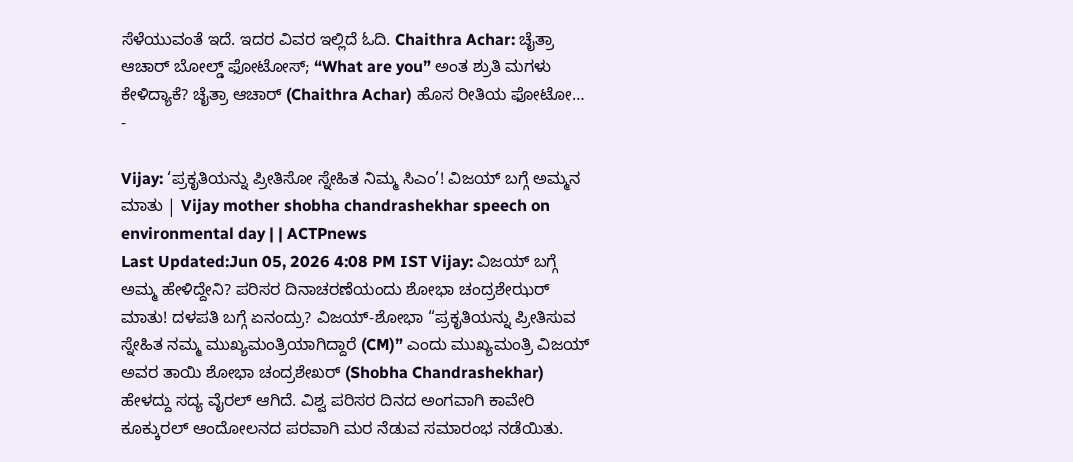ಸೆಳೆಯುವಂತೆ ಇದೆ. ಇದರ ವಿವರ ಇಲ್ಲಿದೆ ಓದಿ. Chaithra Achar: ಚೈತ್ರಾ ಆಚಾರ್ ಬೋಲ್ಡ್ ಫೋಟೋಸ್; “What are you” ಅಂತ ಶ್ರುತಿ ಮಗಳು ಕೇಳಿದ್ಯಾಕೆ? ಚೈತ್ರಾ ಆಚಾರ್ (Chaithra Achar) ಹೊಸ ರೀತಿಯ ಫೋಟೋ…
-

Vijay: ‘ಪ್ರಕೃತಿಯನ್ನು ಪ್ರೀತಿಸೋ ಸ್ನೇಹಿತ ನಿಮ್ಮ ಸಿಎಂ’! ವಿಜಯ್ ಬಗ್ಗೆ ಅಮ್ಮನ ಮಾತು | Vijay mother shobha chandrashekhar speech on environmental day | | ACTPnews
Last Updated:Jun 05, 2026 4:08 PM IST Vijay: ವಿಜಯ್ ಬಗ್ಗೆ ಅಮ್ಮ ಹೇಳಿದ್ದೇನಿ? ಪರಿಸರ ದಿನಾಚರಣೆಯಂದು ಶೋಭಾ ಚಂದ್ರಶೇಝರ್ ಮಾತು! ದಳಪತಿ ಬಗ್ಗೆ ಏನಂದ್ರು? ವಿಜಯ್-ಶೋಭಾ “ಪ್ರಕೃತಿಯನ್ನು ಪ್ರೀತಿಸುವ ಸ್ನೇಹಿತ ನಮ್ಮ ಮುಖ್ಯಮಂತ್ರಿಯಾಗಿದ್ದಾರೆ (CM)” ಎಂದು ಮುಖ್ಯಮಂತ್ರಿ ವಿಜಯ್ ಅವರ ತಾಯಿ ಶೋಭಾ ಚಂದ್ರಶೇಖರ್ (Shobha Chandrashekhar) ಹೇಳದ್ದು ಸದ್ಯ ವೈರಲ್ ಆಗಿದೆ. ವಿಶ್ವ ಪರಿಸರ ದಿನದ ಅಂಗವಾಗಿ ಕಾವೇರಿ ಕೂಕ್ಕುರಲ್ ಆಂದೋಲನದ ಪರವಾಗಿ ಮರ ನೆಡುವ ಸಮಾರಂಭ ನಡೆಯಿತು.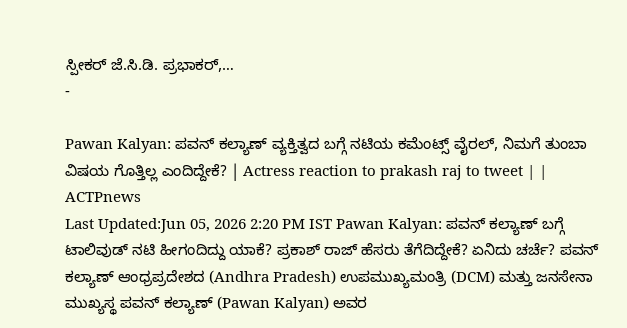ಸ್ಪೀಕರ್ ಜೆ.ಸಿ.ಡಿ. ಪ್ರಭಾಕರ್,…
-

Pawan Kalyan: ಪವನ್ ಕಲ್ಯಾಣ್ ವ್ಯಕ್ತಿತ್ವದ ಬಗ್ಗೆ ನಟಿಯ ಕಮೆಂಟ್ಸ್ ವೈರಲ್, ನಿಮಗೆ ತುಂಬಾ ವಿಷಯ ಗೊತ್ತಿಲ್ಲ ಎಂದಿದ್ದೇಕೆ? | Actress reaction to prakash raj to tweet | | ACTPnews
Last Updated:Jun 05, 2026 2:20 PM IST Pawan Kalyan: ಪವನ್ ಕಲ್ಯಾಣ್ ಬಗ್ಗೆ ಟಾಲಿವುಡ್ ನಟಿ ಹೀಗಂದಿದ್ದು ಯಾಕೆ? ಪ್ರಕಾಶ್ ರಾಜ್ ಹೆಸರು ತೆಗೆದಿದ್ದೇಕೆ? ಏನಿದು ಚರ್ಚೆ? ಪವನ್ ಕಲ್ಯಾಣ್ ಆಂಧ್ರಪ್ರದೇಶದ (Andhra Pradesh) ಉಪಮುಖ್ಯಮಂತ್ರಿ (DCM) ಮತ್ತು ಜನಸೇನಾ ಮುಖ್ಯಸ್ಥ ಪವನ್ ಕಲ್ಯಾಣ್ (Pawan Kalyan) ಅವರ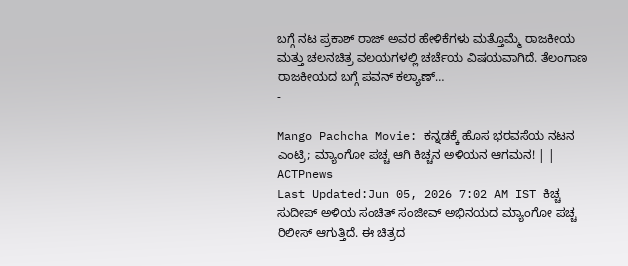ಬಗ್ಗೆ ನಟ ಪ್ರಕಾಶ್ ರಾಜ್ ಅವರ ಹೇಳಿಕೆಗಳು ಮತ್ತೊಮ್ಮೆ ರಾಜಕೀಯ ಮತ್ತು ಚಲನಚಿತ್ರ ವಲಯಗಳಲ್ಲಿ ಚರ್ಚೆಯ ವಿಷಯವಾಗಿದೆ. ತೆಲಂಗಾಣ ರಾಜಕೀಯದ ಬಗ್ಗೆ ಪವನ್ ಕಲ್ಯಾಣ್…
-

Mango Pachcha Movie: ಕನ್ನಡಕ್ಕೆ ಹೊಸ ಭರವಸೆಯ ನಟನ ಎಂಟ್ರಿ; ಮ್ಯಾಂಗೋ ಪಚ್ಚ ಆಗಿ ಕಿಚ್ಚನ ಅಳಿಯನ ಆಗಮನ! | | ACTPnews
Last Updated:Jun 05, 2026 7:02 AM IST ಕಿಚ್ಚ ಸುದೀಪ್ ಅಳಿಯ ಸಂಚಿತ್ ಸಂಜೀವ್ ಅಭಿನಯದ ಮ್ಯಾಂಗೋ ಪಚ್ಚ ರಿಲೀಸ್ ಆಗುತ್ತಿದೆ. ಈ ಚಿತ್ರದ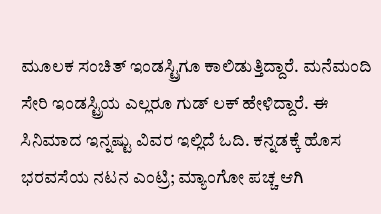ಮೂಲಕ ಸಂಚಿತ್ ಇಂಡಸ್ಟ್ರಿಗೂ ಕಾಲಿಡುತ್ತಿದ್ದಾರೆ. ಮನೆಮಂದಿ ಸೇರಿ ಇಂಡಸ್ಟ್ರಿಯ ಎಲ್ಲರೂ ಗುಡ್ ಲಕ್ ಹೇಳಿದ್ದಾರೆ. ಈ ಸಿನಿಮಾದ ಇನ್ನಷ್ಟು ವಿವರ ಇಲ್ಲಿದೆ ಓದಿ. ಕನ್ನಡಕ್ಕೆ ಹೊಸ ಭರವಸೆಯ ನಟನ ಎಂಟ್ರಿ; ಮ್ಯಾಂಗೋ ಪಚ್ಚ ಆಗಿ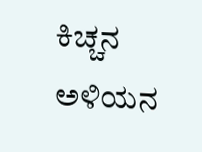ಕಿಚ್ಚನ ಅಳಿಯನ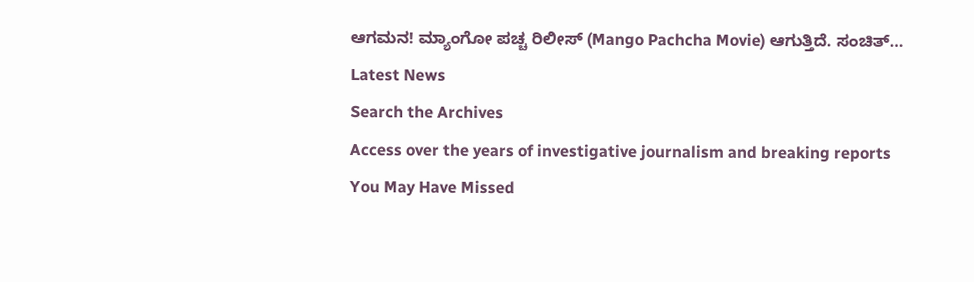ಆಗಮನ! ಮ್ಯಾಂಗೋ ಪಚ್ಚ ರಿಲೀಸ್ (Mango Pachcha Movie) ಆಗುತ್ತಿದೆ. ಸಂಚಿತ್…
Latest News
Search the Archives
Access over the years of investigative journalism and breaking reports
You May Have Missed